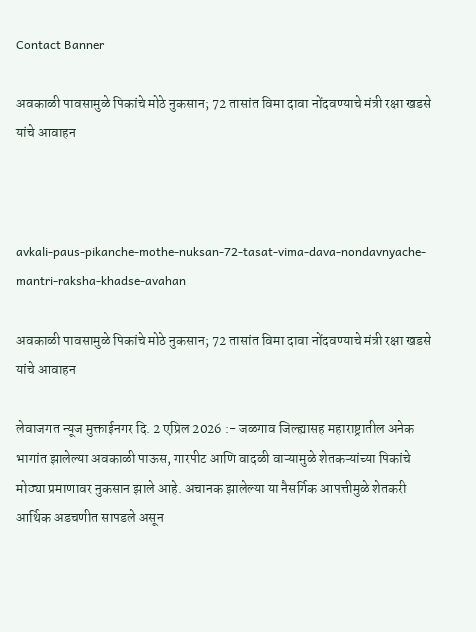Contact Banner

अवकाळी पावसामुळे पिकांचे मोठे नुकसान; 72 तासांत विमा दावा नोंदवण्याचे मंत्री रक्षा खडसे यांचे आवाहन



avkali-paus-pikanche-mothe-nuksan-72-tasat-vima-dava-nondavnyache-mantri-raksha-khadse-avahan

अवकाळी पावसामुळे पिकांचे मोठे नुकसान; 72 तासांत विमा दावा नोंदवण्याचे मंत्री रक्षा खडसे यांचे आवाहन

लेवाजगत न्यूज मुक्ताईनगर दि. 2 एप्रिल 2026 :- जळगाव जिल्ह्यासह महाराष्ट्रातील अनेक भागांत झालेल्या अवकाळी पाऊस, गारपीट आणि वादळी वाऱ्यामुळे शेतकऱ्यांच्या पिकांचे मोठ्या प्रमाणावर नुकसान झाले आहे. अचानक झालेल्या या नैसर्गिक आपत्तीमुळे शेतकरी आर्थिक अडचणीत सापडले असून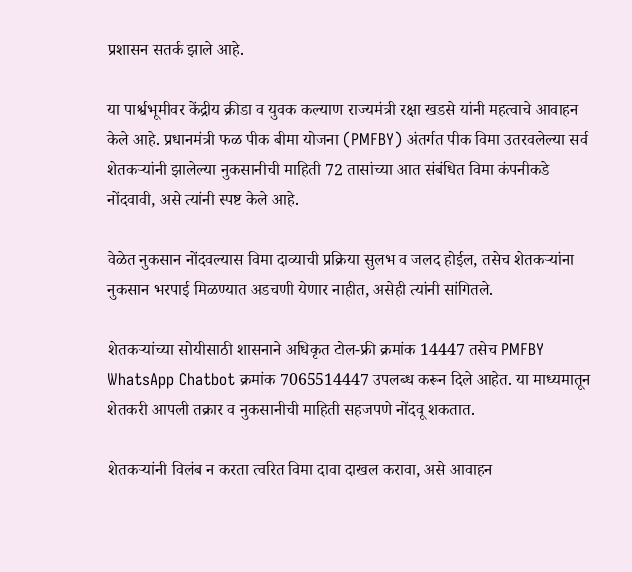प्रशासन सतर्क झाले आहे.

या पार्श्वभूमीवर केंद्रीय क्रीडा व युवक कल्याण राज्यमंत्री रक्षा खडसे यांनी महत्वाचे आवाहन केले आहे. प्रधानमंत्री फळ पीक बीमा योजना (PMFBY) अंतर्गत पीक विमा उतरवलेल्या सर्व शेतकऱ्यांनी झालेल्या नुकसानीची माहिती 72 तासांच्या आत संबंधित विमा कंपनीकडे नोंदवावी, असे त्यांनी स्पष्ट केले आहे.

वेळेत नुकसान नोंदवल्यास विमा दाव्याची प्रक्रिया सुलभ व जलद होईल, तसेच शेतकऱ्यांना नुकसान भरपाई मिळण्यात अडचणी येणार नाहीत, असेही त्यांनी सांगितले.

शेतकऱ्यांच्या सोयीसाठी शासनाने अधिकृत टोल-फ्री क्रमांक 14447 तसेच PMFBY WhatsApp Chatbot क्रमांक 7065514447 उपलब्ध करून दिले आहेत. या माध्यमातून शेतकरी आपली तक्रार व नुकसानीची माहिती सहजपणे नोंदवू शकतात.

शेतकऱ्यांनी विलंब न करता त्वरित विमा दावा दाखल करावा, असे आवाहन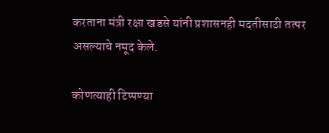करताना मंत्री रक्षा खडसे यांनी प्रशासनही मदतीसाठी तत्पर असल्याचे नमूद केले.

कोणत्याही टिप्पण्‍या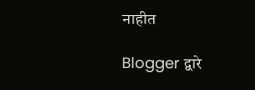नाहीत

Blogger द्वारे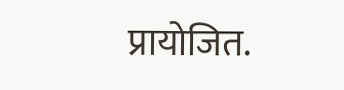प्रायोजित.